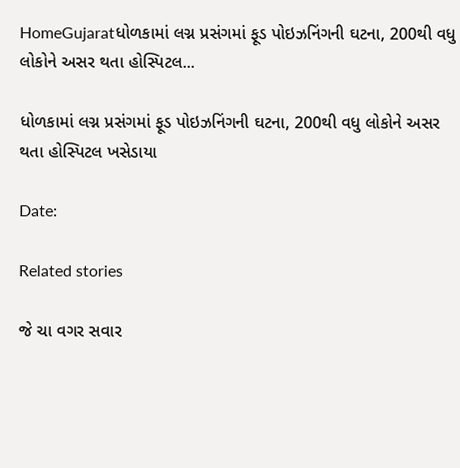HomeGujaratધોળકામાં લગ્ન પ્રસંગમાં ફૂડ પોઇઝનિંગની ઘટના, 200થી વધુ લોકોને અસર થતા હોસ્પિટલ...

ધોળકામાં લગ્ન પ્રસંગમાં ફૂડ પોઇઝનિંગની ઘટના, 200થી વધુ લોકોને અસર થતા હોસ્પિટલ ખસેડાયા

Date:

Related stories

જે ચા વગર સવાર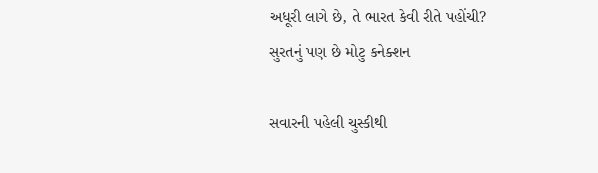અધૂરી લાગે છે, તે ભારત કેવી રીતે પહોંચી? સુરતનું પણ છે મોટુ કનેક્શન

સવારની પહેલી ચુસ્કીથી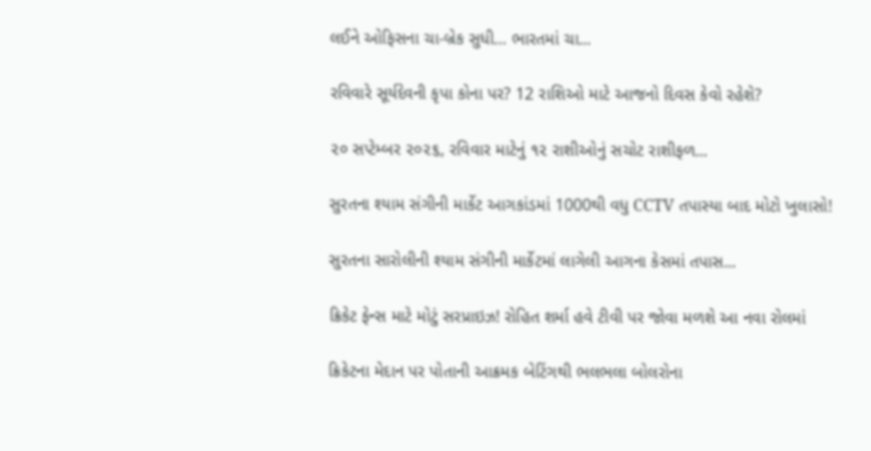લઈને ઓફિસના ચા-બ્રેક સુધી… ભારતમાં ચા...

રવિવારે સૂર્યદેવની કૃપા કોના પર? 12 રાશિઓ માટે આજનો દિવસ કેવો રહેશે?

૨૦ સપ્ટેમ્બર ૨૦૨૬, રવિવાર માટેનું ૧૨ રાશીઓનું સચોટ રાશીફળ...

સુરતના શ્યામ સંગીની માર્કેટ આગકાંડમાં 1000થી વધુ CCTV તપાસ્યા બાદ મોટો ખુલાસો!

સુરતના સારોલીની શ્યામ સંગીની માર્કેટમાં લાગેલી આગના કેસમાં તપાસ...

ક્રિકેટ ફેન્સ માટે મોટું સરપ્રાઇઝ! રોહિત શર્મા હવે ટીવી પર જોવા મળશે આ નવા રોલમાં

ક્રિકેટના મેદાન પર પોતાની આક્રમક બેટિંગથી ભલભલા બોલરોના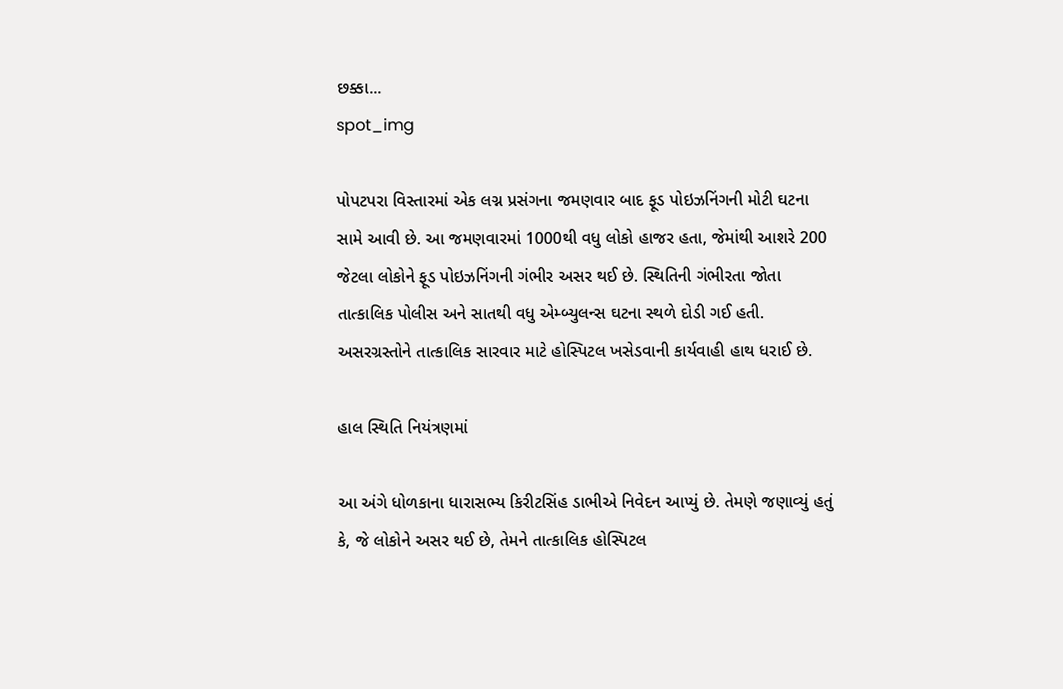છક્કા...
spot_img

પોપટપરા વિસ્તારમાં એક લગ્ન પ્રસંગના જમણવાર બાદ ફૂડ પોઇઝનિંગની મોટી ઘટના સામે આવી છે. આ જમણવારમાં 1000થી વધુ લોકો હાજર હતા, જેમાંથી આશરે 200 જેટલા લોકોને ફૂડ પોઇઝનિંગની ગંભીર અસર થઈ છે. સ્થિતિની ગંભીરતા જોતા તાત્કાલિક પોલીસ અને સાતથી વધુ એમ્બ્યુલન્સ ઘટના સ્થળે દોડી ગઈ હતી. અસરગ્રસ્તોને તાત્કાલિક સારવાર માટે હોસ્પિટલ ખસેડવાની કાર્યવાહી હાથ ધરાઈ છે.

હાલ સ્થિતિ નિયંત્રણમાં

આ અંગે ધોળકાના ધારાસભ્ય કિરીટસિંહ ડાભીએ નિવેદન આપ્યું છે. તેમણે જણાવ્યું હતું કે, જે લોકોને અસર થઈ છે, તેમને તાત્કાલિક હોસ્પિટલ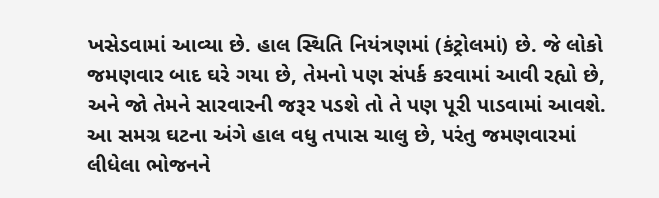ખસેડવામાં આવ્યા છે. હાલ સ્થિતિ નિયંત્રણમાં (કંટ્રોલમાં) છે. જે લોકો જમણવાર બાદ ઘરે ગયા છે, તેમનો પણ સંપર્ક કરવામાં આવી રહ્યો છે, અને જો તેમને સારવારની જરૂર પડશે તો તે પણ પૂરી પાડવામાં આવશે. આ સમગ્ર ઘટના અંગે હાલ વધુ તપાસ ચાલુ છે, પરંતુ જમણવારમાં લીધેલા ભોજનને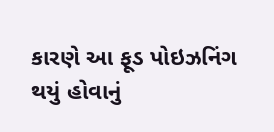કારણે આ ફૂડ પોઇઝનિંગ થયું હોવાનું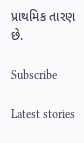પ્રાથમિક તારણ છે.

Subscribe

Latest stories